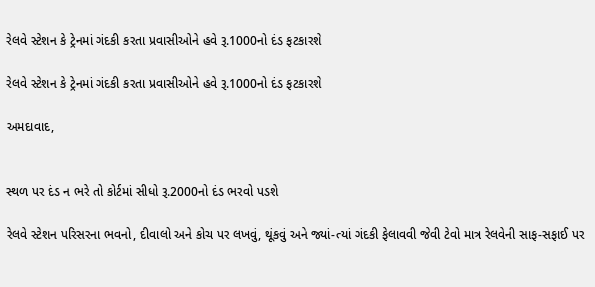રેલવે સ્ટેશન કે ટ્રેનમાં ગંદકી કરતા પ્રવાસીઓને હવે રૂ.1000નો દંડ ફટકારશે

રેલવે સ્ટેશન કે ટ્રેનમાં ગંદકી કરતા પ્રવાસીઓને હવે રૂ.1000નો દંડ ફટકારશે

અમદાવાદ,


સ્થળ પર દંડ ન ભરે તો કોર્ટમાં સીધો રૂ.2000નો દંડ ભરવો પડશે

રેલવે સ્ટેશન પરિસરના ભવનો, દીવાલો અને કોચ પર લખવું, થૂંકવું અને જ્યાં-ત્યાં ગંદકી ફેલાવવી જેવી ટેવો માત્ર રેલવેની સાફ-સફાઈ પર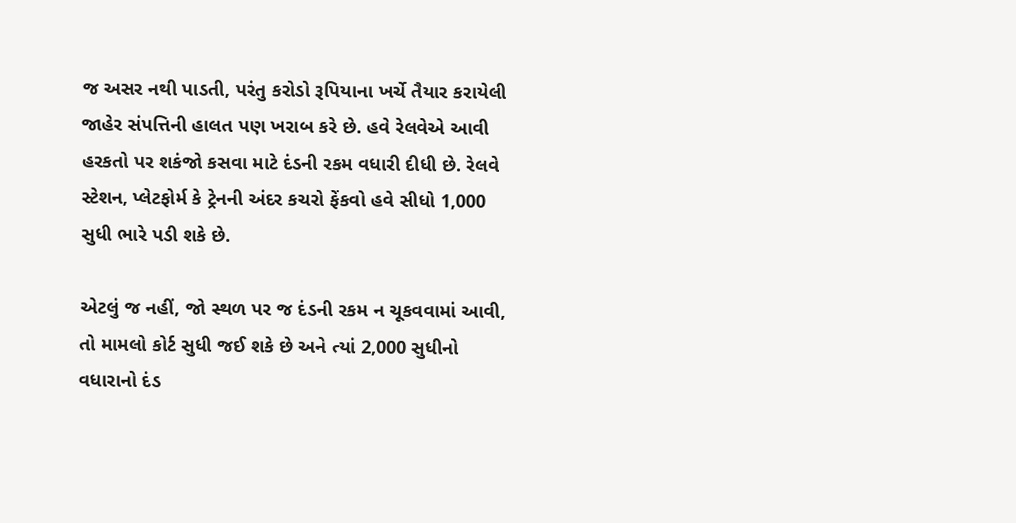જ અસર નથી પાડતી, પરંતુ કરોડો રૂપિયાના ખર્ચે તૈયાર કરાયેલી જાહેર સંપત્તિની હાલત પણ ખરાબ કરે છે. હવે રેલવેએ આવી હરકતો પર શકંજો કસવા માટે દંડની રકમ વધારી દીધી છે. રેલવે સ્ટેશન, પ્લેટફોર્મ કે ટ્રેનની અંદર કચરો ફેંકવો હવે સીધો 1,000 સુધી ભારે પડી શકે છે.

એટલું જ નહીં, જો સ્થળ પર જ દંડની રકમ ન ચૂકવવામાં આવી, તો મામલો કોર્ટ સુધી જઈ શકે છે અને ત્યાં 2,000 સુધીનો વધારાનો દંડ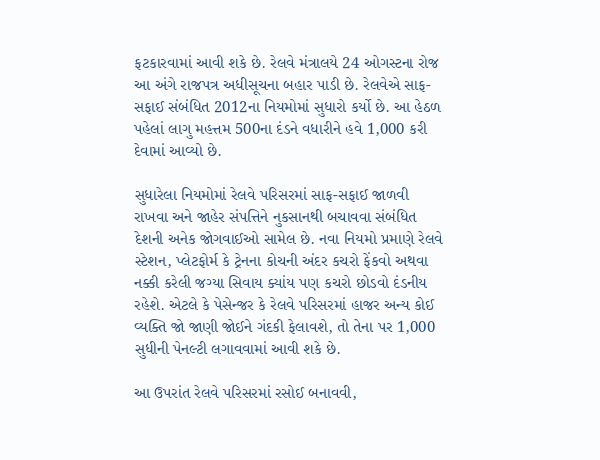ફટકારવામાં આવી શકે છે. રેલવે મંત્રાલયે 24 ઓગસ્ટના રોજ આ અંગે રાજપત્ર અધીસૂચના બહાર પાડી છે. રેલવેએ સાફ-સફાઈ સંબંધિત 2012ના નિયમોમાં સુધારો કર્યો છે. આ હેઠળ પહેલાં લાગુ મહત્તમ 500ના દંડને વધારીને હવે 1,000 કરી દેવામાં આવ્યો છે.

સુધારેલા નિયમોમાં રેલવે પરિસરમાં સાફ-સફાઈ જાળવી રાખવા અને જાહેર સંપત્તિને નુકસાનથી બચાવવા સંબંધિત દેશની અનેક જોગવાઈઓ સામેલ છે. નવા નિયમો પ્રમાણે રેલવે સ્ટેશન, પ્લેટફોર્મ કે ટ્રેનના કોચની અંદર કચરો ફેંકવો અથવા નક્કી કરેલી જગ્યા સિવાય ક્યાંય પણ કચરો છોડવો દંડનીય રહેશે. એટલે કે પેસેન્જર કે રેલવે પરિસરમાં હાજર અન્ય કોઈ વ્યક્તિ જો જાણી જોઈને ગંદકી ફેલાવશે, તો તેના પર 1,000 સુધીની પેનલ્ટી લગાવવામાં આવી શકે છે.

આ ઉપરાંત રેલવે પરિસરમાં રસોઈ બનાવવી,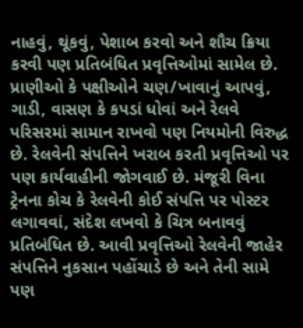નાહવું, થૂંકવું, પેશાબ કરવો અને શૌચ ક્રિયા કરવી પણ પ્રતિબંધિત પ્રવૃત્તિઓમાં સામેલ છે. પ્રાણીઓ કે પક્ષીઓને ચણ/ખાવાનું આપવું, ગાડી, વાસણ કે કપડાં ધોવાં અને રેલવે પરિસરમાં સામાન રાખવો પણ નિયમોની વિરુદ્ધ છે. રેલવેની સંપત્તિને ખરાબ કરતી પ્રવૃત્તિઓ પર પણ કાર્યવાહીની જોગવાઈ છે. મંજૂરી વિના ટ્રેનના કોચ કે રેલવેની કોઈ સંપત્તિ પર પોસ્ટર લગાવવાં, સંદેશ લખવો કે ચિત્ર બનાવવું પ્રતિબંધિત છે. આવી પ્રવૃત્તિઓ રેલવેની જાહેર સંપત્તિને નુકસાન પહોંચાડે છે અને તેની સામે પણ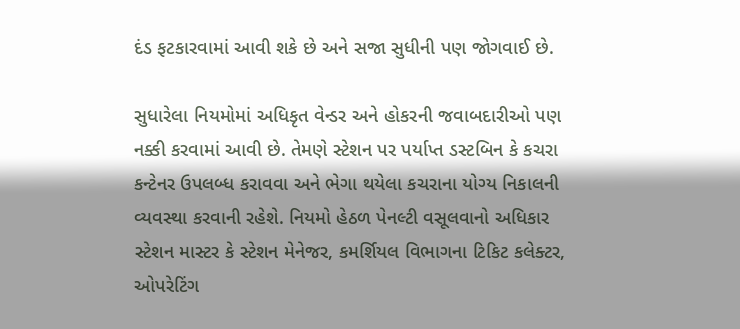દંડ ફટકારવામાં આવી શકે છે અને સજા સુધીની પણ જોગવાઈ છે.

સુધારેલા નિયમોમાં અધિકૃત વેન્ડર અને હોકરની જવાબદારીઓ પણ નક્કી કરવામાં આવી છે. તેમણે સ્ટેશન પર પર્યાપ્ત ડસ્ટબિન કે કચરા કન્ટેનર ઉપલબ્ધ કરાવવા અને ભેગા થયેલા કચરાના યોગ્ય નિકાલની વ્યવસ્થા કરવાની રહેશે. નિયમો હેઠળ પેનલ્ટી વસૂલવાનો અધિકાર સ્ટેશન માસ્ટર કે સ્ટેશન મેનેજર, કમર્શિયલ વિભાગના ટિકિટ કલેક્ટર, ઓપરેટિંગ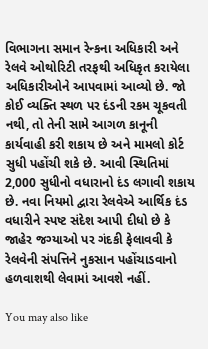વિભાગના સમાન રેન્કના અધિકારી અને રેલવે ઓથોરિટી તરફથી અધિકૃત કરાયેલા અધિકારીઓને આપવામાં આવ્યો છે. જો કોઈ વ્યક્તિ સ્થળ પર દંડની રકમ ચૂકવતી નથી, તો તેની સામે આગળ કાનૂની કાર્યવાહી કરી શકાય છે અને મામલો કોર્ટ સુધી પહોંચી શકે છે. આવી સ્થિતિમાં 2,000 સુધીનો વધારાનો દંડ લગાવી શકાય છે. નવા નિયમો દ્વારા રેલવેએ આર્થિક દંડ વધારીને સ્પષ્ટ સંદેશ આપી દીધો છે કે જાહેર જગ્યાઓ પર ગંદકી ફેલાવવી કે રેલવેની સંપત્તિને નુકસાન પહોંચાડવાનો હળવાશથી લેવામાં આવશે નહીં.

You may also like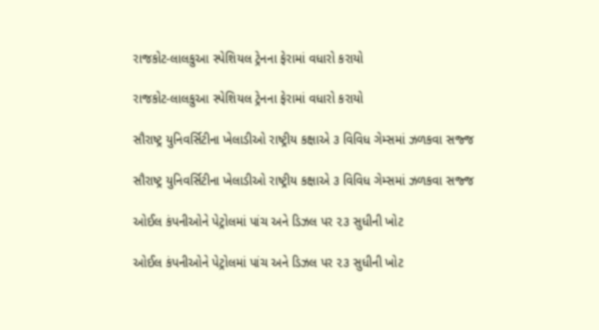રાજકોટ-લાલકુઆ સ્પેશિયલ ટ્રેનના ફેરામાં વધારો કરાયો

રાજકોટ-લાલકુઆ સ્પેશિયલ ટ્રેનના ફેરામાં વધારો કરાયો

સૌરાષ્ટ્ર યુનિવર્સિટીના ખેલાડીઓ રાષ્ટ્રીય કક્ષાએ ૩ વિવિધ ગેમ્સમાં ઝળકવા સજ્જ

સૌરાષ્ટ્ર યુનિવર્સિટીના ખેલાડીઓ રાષ્ટ્રીય કક્ષાએ ૩ વિવિધ ગેમ્સમાં ઝળકવા સજ્જ

ઓઈલ કંપનીઓને પેટ્રોલમાં પાંચ અને ડિઝલ પર ૨૩ સુધીની ખોટ

ઓઈલ કંપનીઓને પેટ્રોલમાં પાંચ અને ડિઝલ પર ૨૩ સુધીની ખોટ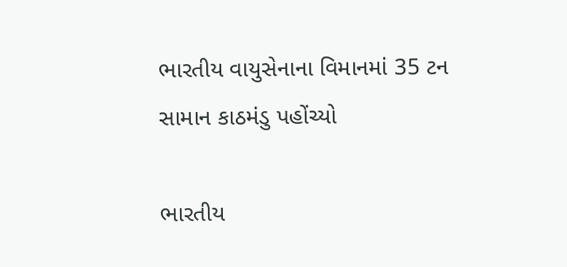ભારતીય વાયુસેનાના વિમાનમાં 35 ટન સામાન કાઠમંડુ પહોંચ્યો

ભારતીય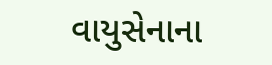વાયુસેનાના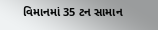વિમાનમાં 35 ટન સામાન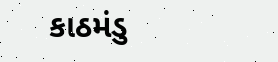કાઠમંડુ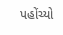પહોંચ્યો